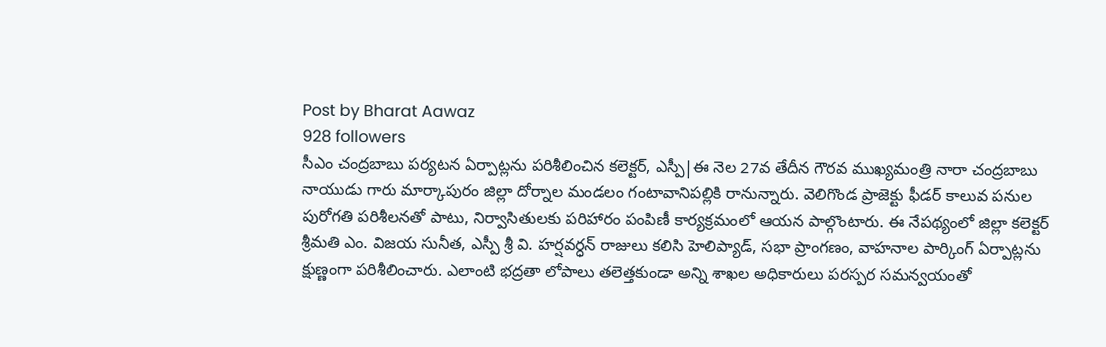Post by Bharat Aawaz
928 followers
సీఎం చంద్రబాబు పర్యటన ఏర్పాట్లను పరిశీలించిన కలెక్టర్, ఎస్పీ|ఈ నెల 27వ తేదీన గౌరవ ముఖ్యమంత్రి నారా చంద్రబాబు నాయుడు గారు మార్కాపురం జిల్లా దోర్నాల మండలం గంటావానిపల్లికి రానున్నారు. వెలిగొండ ప్రాజెక్టు ఫీడర్ కాలువ పనుల పురోగతి పరిశీలనతో పాటు, నిర్వాసితులకు పరిహారం పంపిణీ కార్యక్రమంలో ఆయన పాల్గొంటారు. ఈ నేపథ్యంలో జిల్లా కలెక్టర్ శ్రీమతి ఎం. విజయ సునీత, ఎస్పీ శ్రీ వి. హర్షవర్ధన్ రాజులు కలిసి హెలిప్యాడ్, సభా ప్రాంగణం, వాహనాల పార్కింగ్ ఏర్పాట్లను క్షుణ్ణంగా పరిశీలించారు. ఎలాంటి భద్రతా లోపాలు తలెత్తకుండా అన్ని శాఖల అధికారులు పరస్పర సమన్వయంతో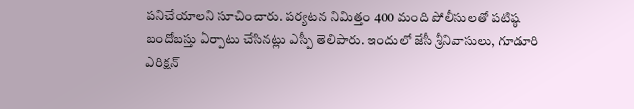పనిచేయాలని సూచించారు. పర్యటన నిమిత్తం 400 మంది పోలీసులతో పటిష్ఠ బందోబస్తు ఏర్పాటు చేసినట్లు ఎస్పీ తెలిపారు. ఇందులో జేసీ శ్రీనివాసులు, గూడూరి ఎరిక్షన్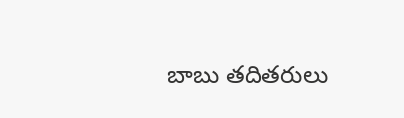బాబు తదితరులు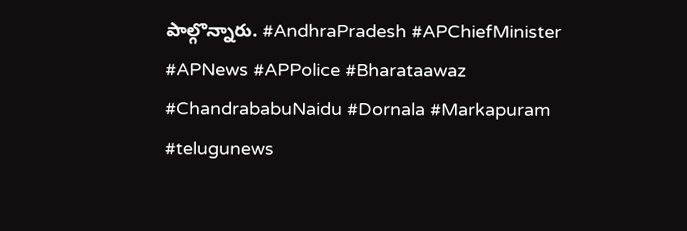పాల్గొన్నారు. #AndhraPradesh #APChiefMinister #APNews #APPolice #Bharataawaz #ChandrababuNaidu #Dornala #Markapuram #telugunews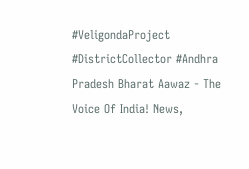#VeligondaProject #DistrictCollector #Andhra Pradesh Bharat Aawaz - The Voice Of India! News,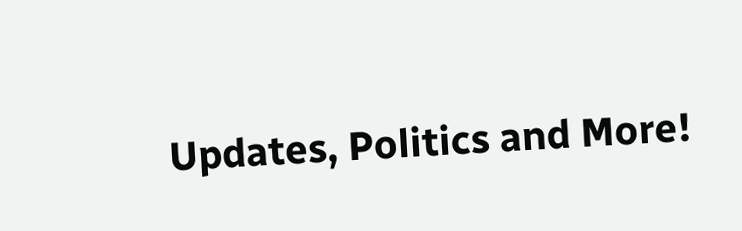Updates, Politics and More!